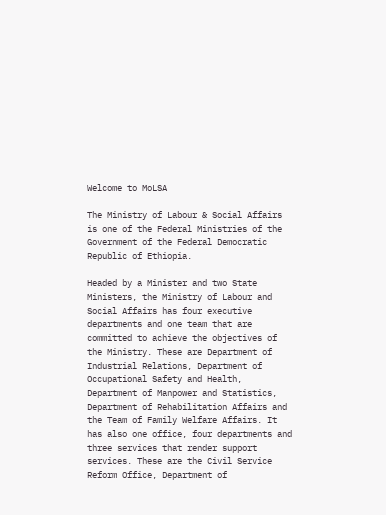Welcome to MoLSA

The Ministry of Labour & Social Affairs is one of the Federal Ministries of the Government of the Federal Democratic Republic of Ethiopia.

Headed by a Minister and two State Ministers, the Ministry of Labour and Social Affairs has four executive departments and one team that are committed to achieve the objectives of the Ministry. These are Department of Industrial Relations, Department of Occupational Safety and Health, Department of Manpower and Statistics, Department of Rehabilitation Affairs and the Team of Family Welfare Affairs. It has also one office, four departments and three services that render support services. These are the Civil Service Reform Office, Department of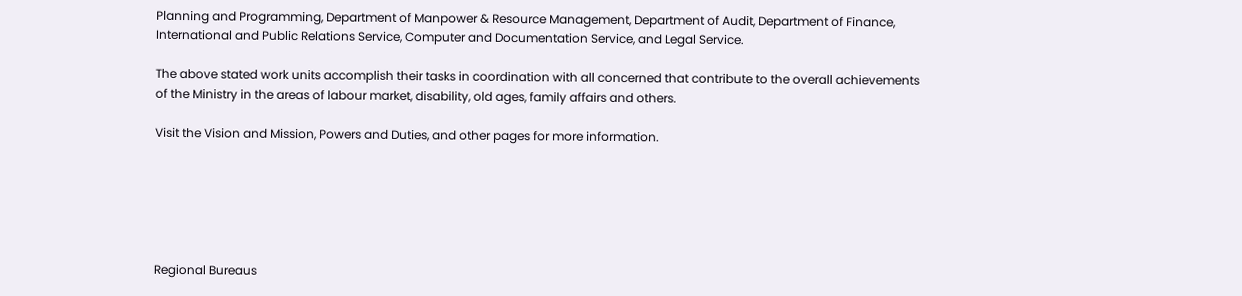Planning and Programming, Department of Manpower & Resource Management, Department of Audit, Department of Finance, International and Public Relations Service, Computer and Documentation Service, and Legal Service.

The above stated work units accomplish their tasks in coordination with all concerned that contribute to the overall achievements of the Ministry in the areas of labour market, disability, old ages, family affairs and others.

Visit the Vision and Mission, Powers and Duties, and other pages for more information.






Regional Bureaus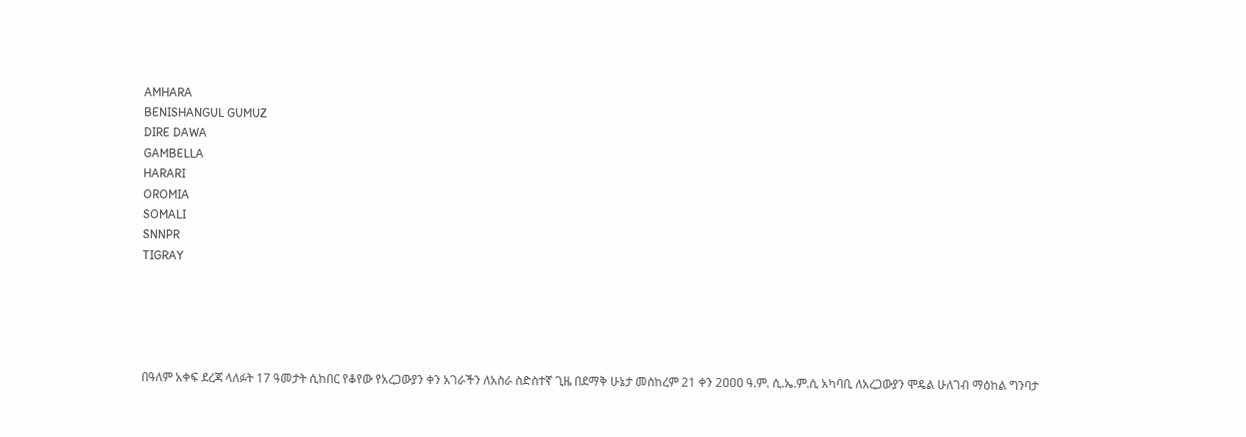AMHARA
BENISHANGUL GUMUZ
DIRE DAWA
GAMBELLA
HARARI
OROMIA
SOMALI
SNNPR
TIGRAY





በዓለም አቀፍ ደረጃ ላለፉት 17 ዓመታት ሲከበር የቆየው የአረጋውያን ቀን አገራችን ለአስራ ስድስተኛ ጊዜ በደማቅ ሁኔታ መስከረም 21 ቀን 2ዐዐዐ ዓ.ም. ሲ.ኤ.ም.ሲ አካባቢ ለአረጋውያን ሞዴል ሁለገብ ማዕከል ግንባታ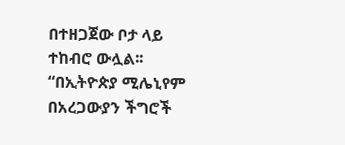በተዘጋጀው ቦታ ላይ ተከብሮ ውሏል፡፡ “በኢትዮጵያ ሚሌኒየም በአረጋውያን ችግሮች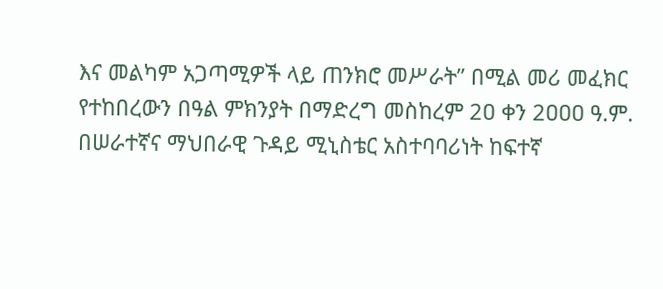እና መልካም አጋጣሚዎች ላይ ጠንክሮ መሥራት” በሚል መሪ መፈክር የተከበረውን በዓል ምክንያት በማድረግ መስከረም 2ዐ ቀን 2ዐዐዐ ዓ.ም. በሠራተኛና ማህበራዊ ጉዳይ ሚኒስቴር አስተባባሪነት ከፍተኛ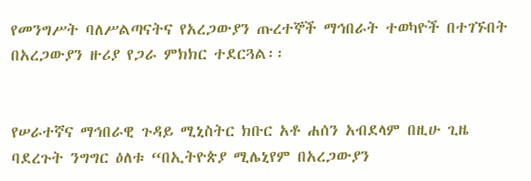የመንግሥት ባለሥልጣናትና የአረጋውያን ጡረተኞች ማኅበራት ተወካዮች በተገኙበት በአረጋውያን ዙሪያ የጋራ ምክክር ተደርጓል፡፡


የሠራተኛና ማኅበራዊ ጉዳይ ሚኒስትር ክቡር አቶ ሐሰን አብደላም በዚሁ ጊዜ ባደረጉት ንግግር ዕለቱ “በኢትዮጵያ ሚሌኒየም በአረጋውያን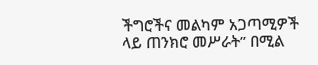ችግሮችና መልካም አጋጣሚዎች ላይ ጠንክሮ መሥራት” በሚል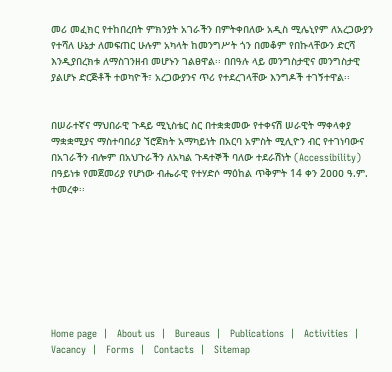መሪ መፈክር የተከበረበት ምክንያት አገራችን በምትቀበለው አዲስ ሚሌኒየም ለአረጋውያን የተሻለ ሁኔታ ለመፍጠር ሁሉም አካላት ከመንግሥት ጎን በመቆም የበኩላቸውን ድርሻ እንዲያበረክቱ ለማስገንዘብ መሆኑን ገልፀዋል፡፡ በበዓሉ ላይ መንግስታዊና መንግስታዊ ያልሆኑ ድርጅቶች ተወካዮች፣ አረጋውያንና ጥሪ የተደረገላቸው እንግዶች ተገኝተዋል፡፡


በሠራተኛና ማህበራዊ ጉዳይ ሚኒስቴር ስር በተቋቋመው የተቀናሽ ሠራዊት ማቀላቀያ ማቋቋሚያና ማስተባበሪያ ኘሮጀክት አማካይነት በአርባ አምስት ሚሊዮን ብር የተገነባውና በአገራችን ብሎም በአህጉራችን ለአካል ጉዳተኞች ባለው ተደራሽነት (Accessibility) በዓይነቱ የመጀመሪያ የሆነው ብሔራዊ የተሃድሶ ማዕከል ጥቅምት 14 ቀን 2ዐዐዐ ዓ.ም. ተመረቀ፡፡








Home page  |   About us  |   Bureaus  |   Publications  |   Activities  |   Vacancy  |   Forms  |   Contacts  |   Sitemap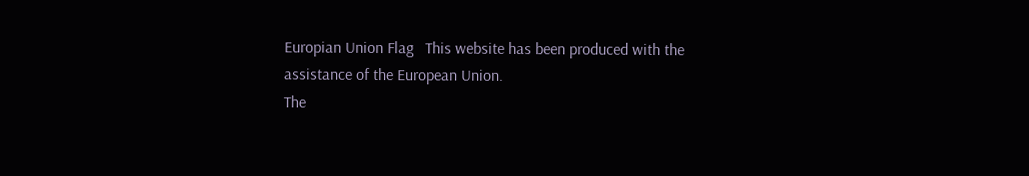Europian Union Flag   This website has been produced with the assistance of the European Union.
The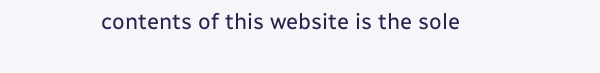contents of this website is the sole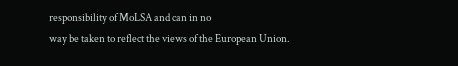responsibility of MoLSA and can in no
way be taken to reflect the views of the European Union.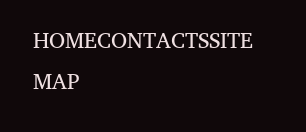HOMECONTACTSSITE MAP